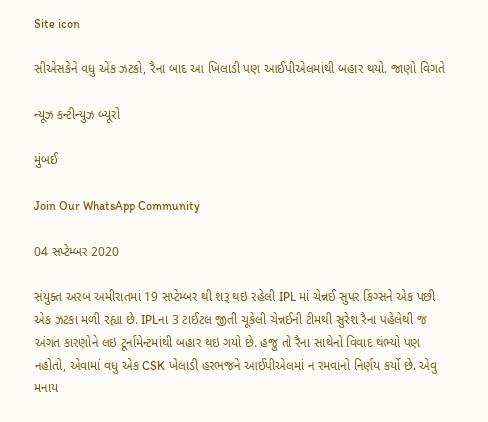Site icon

સીએસકેને વધુ એક ઝટકો, રૈના બાદ આ ખિલાડી પણ આઈપીએલમાંથી બહાર થયો. જાણો વિગતે

ન્યૂઝ કન્ટીન્યુઝ બ્યૂરો

મુંબઈ

Join Our WhatsApp Community

04 સપ્ટેમ્બર 2020

સંયુક્ત અરબ અમીરાતમાં 19 સપ્ટેમ્બર થી શરૂ થઇ રહેલી IPL માં ચેન્નઈ સુપર કિંગ્સને એક પછી એક ઝટકા મળી રહ્યા છે. IPLના 3 ટાઈટલ જીતી ચૂકેલી ચેન્નઈની ટીમથી સુરેશ રૈના પહેલેથી જ અંગત કારણોને લઇ ટૂર્નામેન્ટમાંથી બહાર થઇ ગયો છે. હજુ તો રૈના સાથેનો વિવાદ થંભ્યો પણ નહોતો, એવામાં વધુ એક CSK ખેલાડી હરભજને આઈપીએલમાં ન રમવાનો નિર્ણય કર્યો છે. એવુ મનાય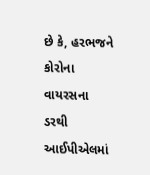છે કે, હરભજને કોરોના વાયરસના ડરથી આઈપીએલમાં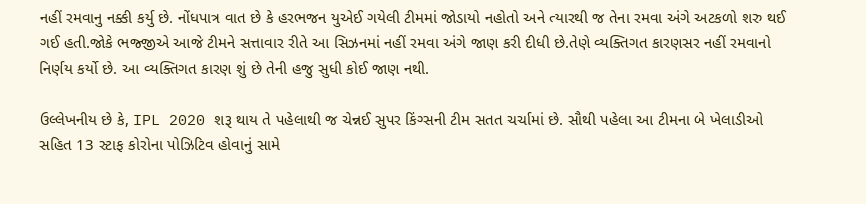નહીં રમવાનુ નક્કી કર્યુ છે. નોંધપાત્ર વાત છે કે હરભજન યુએઈ ગયેલી ટીમમાં જોડાયો નહોતો અને ત્યારથી જ તેના રમવા અંગે અટકળો શરુ થઈ ગઈ હતી.જોકે ભજ્જીએ આજે ટીમને સત્તાવાર રીતે આ સિઝનમાં નહીં રમવા અંગે જાણ કરી દીધી છે.તેણે વ્યક્તિગત કારણસર નહીં રમવાનો નિર્ણય કર્યો છે. આ વ્યક્તિગત કારણ શું છે તેની હજુ સુધી કોઈ જાણ નથી.

ઉલ્લેખનીય છે કે, IPL 2020 શરૂ થાય તે પહેલાથી જ ચેન્નઈ સુપર કિંગ્સની ટીમ સતત ચર્ચામાં છે. સૌથી પહેલા આ ટીમના બે ખેલાડીઓ સહિત 13 સ્ટાફ કોરોના પોઝિટિવ હોવાનું સામે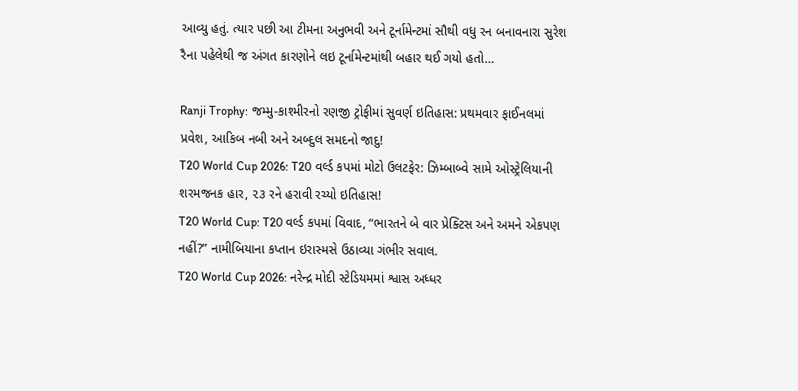આવ્યુ હતું. ત્યાર પછી આ ટીમના અનુભવી અને ટૂર્નામેન્ટમાં સૌથી વધુ રન બનાવનારા સુરેશ રૈના પહેલેથી જ અંગત કારણોને લઇ ટૂર્નામેન્ટમાંથી બહાર થઈ ગયો હતો…

Ranji Trophy: જમ્મુ-કાશ્મીરનો રણજી ટ્રોફીમાં સુવર્ણ ઇતિહાસ: પ્રથમવાર ફાઈનલમાં પ્રવેશ, આકિબ નબી અને અબ્દુલ સમદનો જાદુ!
T20 World Cup 2026: T20 વર્લ્ડ કપમાં મોટો ઉલટફેર: ઝિમ્બાબ્વે સામે ઓસ્ટ્રેલિયાની શરમજનક હાર, ૨૩ રને હરાવી રચ્યો ઇતિહાસ!
T20 World Cup: T20 વર્લ્ડ કપમાં વિવાદ, “ભારતને બે વાર પ્રેક્ટિસ અને અમને એકપણ નહીં?” નામીબિયાના કપ્તાન ઇરાસ્મસે ઉઠાવ્યા ગંભીર સવાલ.
T20 World Cup 2026: નરેન્દ્ર મોદી સ્ટેડિયમમાં શ્વાસ અધ્ધર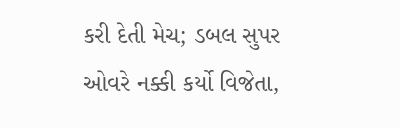કરી દેતી મેચ; ડબલ સુપર ઓવરે નક્કી કર્યો વિજેતા,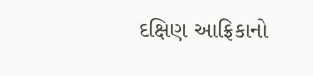દક્ષિણ આફ્રિકાનો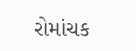રોમાંચક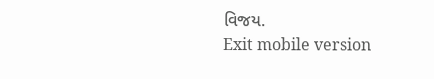વિજય.
Exit mobile version